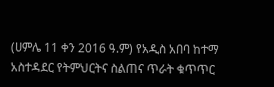(ሀምሌ 11 ቀን 2016 ዓ.ም) የአዲስ አበባ ከተማ አስተዳደር የትምህርትና ስልጠና ጥራት ቁጥጥር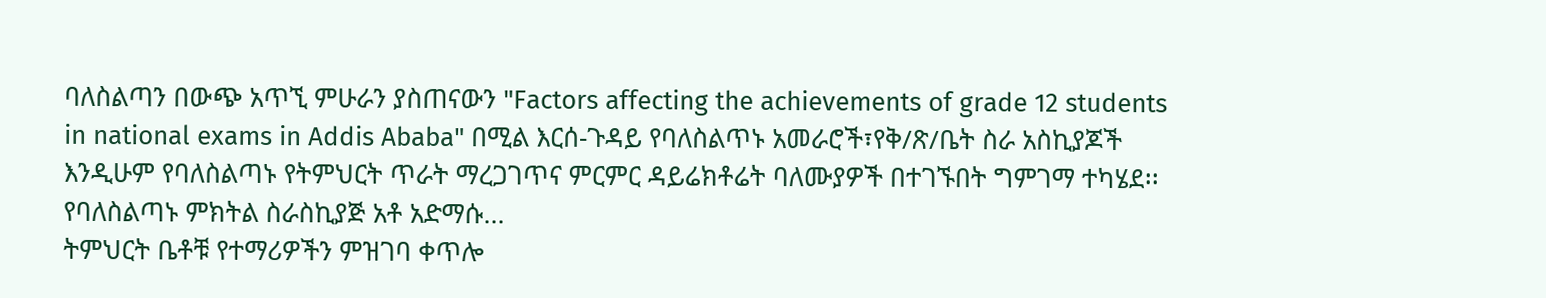ባለስልጣን በውጭ አጥኚ ምሁራን ያስጠናውን "Factors affecting the achievements of grade 12 students in national exams in Addis Ababa" በሚል እርሰ-ጉዳይ የባለስልጥኑ አመራሮች፣የቅ/ጽ/ቤት ስራ አስኪያጆች እንዲሁም የባለስልጣኑ የትምህርት ጥራት ማረጋገጥና ምርምር ዳይሬክቶሬት ባለሙያዎች በተገኙበት ግምገማ ተካሄደ፡፡ የባለስልጣኑ ምክትል ስራስኪያጅ አቶ አድማሱ...
ትምህርት ቤቶቹ የተማሪዎችን ምዝገባ ቀጥሎ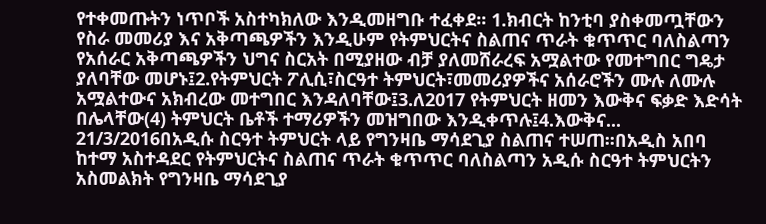የተቀመጡትን ነጥቦች አስተካክለው እንዲመዘግቡ ተፈቀደ፡፡ 1.ክብርት ከንቲባ ያስቀመጧቸውን የስራ መመሪያ እና አቅጣጫዎችን እንዲሁም የትምህርትና ስልጠና ጥራት ቁጥጥር ባለስልጣን የአሰራር አቅጣጫዎችን ህግና ስርአት በሚያዘው ብቻ ያለመሸራረፍ አሟልተው የመተግበር ግዴታ ያለባቸው መሆኑ፤2.የትምህርት ፖሊሲ፣ስርዓተ ትምህርት፣መመሪያዎችና አሰራሮችን ሙሉ ለሙሉ አሟልተውና አክብረው መተግበር እንዳለባቸው፤3.ለ2017 የትምህርት ዘመን እውቅና ፍቃድ እድሳት በሌላቸው(4) ትምህርት ቤቶች ተማሪዎችን መዝግበው እንዲቀጥሉ፤4.እውቅና...
21/3/2016በአዲሱ ስርዓተ ትምህርት ላይ የግንዛቤ ማሳደጊያ ስልጠና ተሠጠ፡፡በአዲስ አበባ ከተማ አስተዳደር የትምህርትና ስልጠና ጥራት ቁጥጥር ባለስልጣን አዲሱ ስርዓተ ትምህርትን አስመልክት የግንዛቤ ማሳደጊያ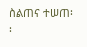ስልጠና ተሠጠ፡፡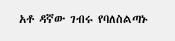አቶ ዳኛው ገብሩ የባለስልጣኑ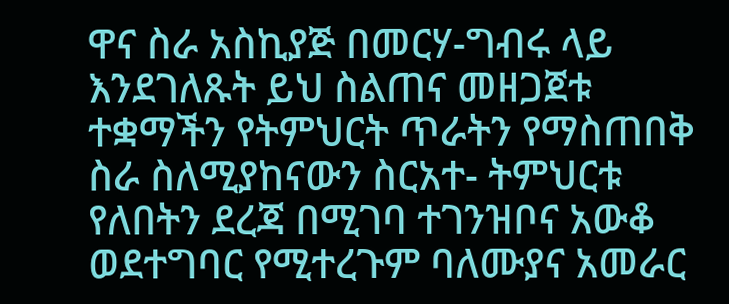ዋና ስራ አስኪያጅ በመርሃ-ግብሩ ላይ እንደገለጹት ይህ ስልጠና መዘጋጀቱ ተቋማችን የትምህርት ጥራትን የማስጠበቅ ስራ ስለሚያከናውን ስርአተ- ትምህርቱ የለበትን ደረጃ በሚገባ ተገንዝቦና አውቆ ወደተግባር የሚተረጉም ባለሙያና አመራር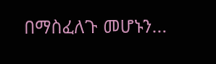በማስፈለጉ መሆኑን...